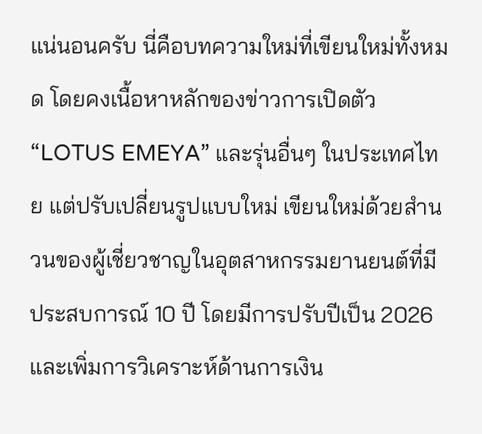แน่นอนครับ นี่คือบทความใหม่ที่เขียนใหม่ทั้งหมด โดยคงเนื้อหาหลักของข่าวการเปิดตัว “LOTUS EMEYA” และรุ่นอื่นๆ ในประเทศไทย แต่ปรับเปลี่ยนรูปแบบใหม่ เขียนใหม่ด้วยสำนวนของผู้เชี่ยวชาญในอุตสาหกรรมยานยนต์ที่มีประสบการณ์ 10 ปี โดยมีการปรับปีเป็น 2026 และเพิ่มการวิเคราะห์ด้านการเงิน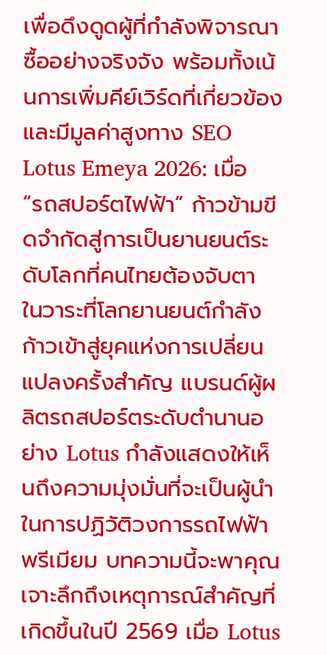เพื่อดึงดูดผู้ที่กำลังพิจารณาซื้ออย่างจริงจัง พร้อมทั้งเน้นการเพิ่มคีย์เวิร์ดที่เกี่ยวข้องและมีมูลค่าสูงทาง SEO
Lotus Emeya 2026: เมื่อ “รถสปอร์ตไฟฟ้า” ก้าวข้ามขีดจำกัดสู่การเป็นยานยนต์ระดับโลกที่คนไทยต้องจับตา
ในวาระที่โลกยานยนต์กำลังก้าวเข้าสู่ยุคแห่งการเปลี่ยนแปลงครั้งสำคัญ แบรนด์ผู้ผลิตรถสปอร์ตระดับตำนานอย่าง Lotus กำลังแสดงให้เห็นถึงความมุ่งมั่นที่จะเป็นผู้นำในการปฏิวัติวงการรถไฟฟ้าพรีเมียม บทความนี้จะพาคุณเจาะลึกถึงเหตุการณ์สำคัญที่เกิดขึ้นในปี 2569 เมื่อ Lotus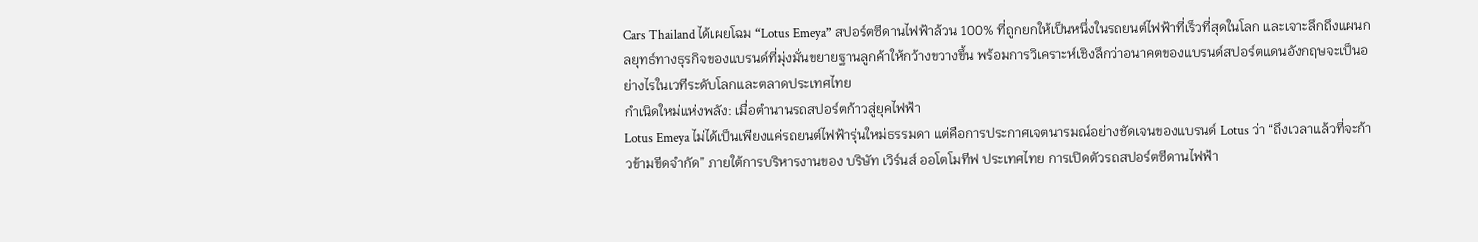Cars Thailand ได้เผยโฉม “Lotus Emeya” สปอร์ตซีดานไฟฟ้าล้วน 100% ที่ถูกยกให้เป็นหนึ่งในรถยนต์ไฟฟ้าที่เร็วที่สุดในโลก และเจาะลึกถึงแผนกลยุทธ์ทางธุรกิจของแบรนด์ที่มุ่งมั่นขยายฐานลูกค้าให้กว้างขวางขึ้น พร้อมการวิเคราะห์เชิงลึกว่าอนาคตของแบรนด์สปอร์ตแดนอังกฤษจะเป็นอย่างไรในเวทีระดับโลกและตลาดประเทศไทย
กำเนิดใหม่แห่งพลัง: เมื่อตำนานรถสปอร์ตก้าวสู่ยุคไฟฟ้า
Lotus Emeya ไม่ได้เป็นเพียงแค่รถยนต์ไฟฟ้ารุ่นใหม่ธรรมดา แต่คือการประกาศเจตนารมณ์อย่างชัดเจนของแบรนด์ Lotus ว่า “ถึงเวลาแล้วที่จะก้าวข้ามขีดจำกัด” ภายใต้การบริหารงานของ บริษัท เวิร์นส์ ออโตโมทีฟ ประเทศไทย การเปิดตัวรถสปอร์ตซีดานไฟฟ้า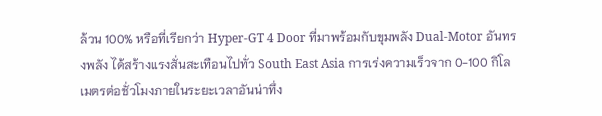ล้วน 100% หรือที่เรียกว่า Hyper-GT 4 Door ที่มาพร้อมกับขุมพลัง Dual-Motor อันทรงพลัง ได้สร้างแรงสั่นสะเทือนไปทั่ว South East Asia การเร่งความเร็วจาก 0-100 กิโลเมตรต่อชั่วโมงภายในระยะเวลาอันน่าทึ่ง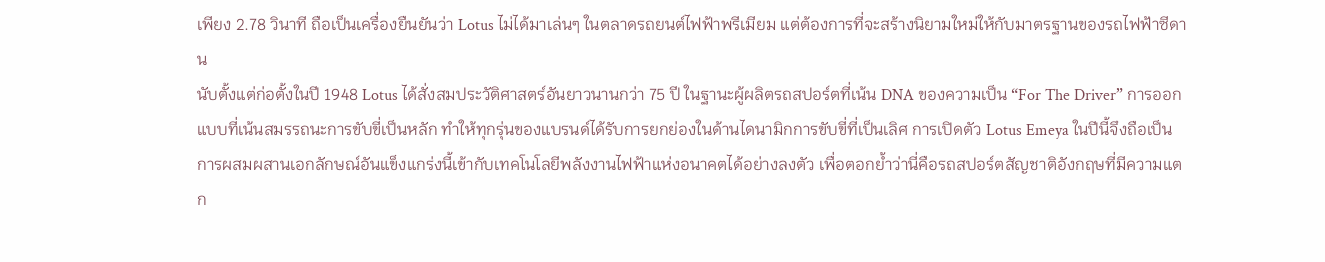เพียง 2.78 วินาที ถือเป็นเครื่องยืนยันว่า Lotus ไม่ได้มาเล่นๆ ในตลาดรถยนต์ไฟฟ้าพรีเมียม แต่ต้องการที่จะสร้างนิยามใหม่ให้กับมาตรฐานของรถไฟฟ้าซีดาน
นับตั้งแต่ก่อตั้งในปี 1948 Lotus ได้สั่งสมประวัติศาสตร์อันยาวนานกว่า 75 ปี ในฐานะผู้ผลิตรถสปอร์ตที่เน้น DNA ของความเป็น “For The Driver” การออกแบบที่เน้นสมรรถนะการขับขี่เป็นหลัก ทำให้ทุกรุ่นของแบรนด์ได้รับการยกย่องในด้านไดนามิกการขับขี่ที่เป็นเลิศ การเปิดตัว Lotus Emeya ในปีนี้จึงถือเป็นการผสมผสานเอกลักษณ์อันแข็งแกร่งนี้เข้ากับเทคโนโลยีพลังงานไฟฟ้าแห่งอนาคตได้อย่างลงตัว เพื่อตอกย้ำว่านี่คือรถสปอร์ตสัญชาติอังกฤษที่มีความแตก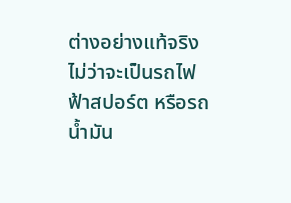ต่างอย่างแท้จริง ไม่ว่าจะเป็นรถไฟฟ้าสปอร์ต หรือรถน้ำมัน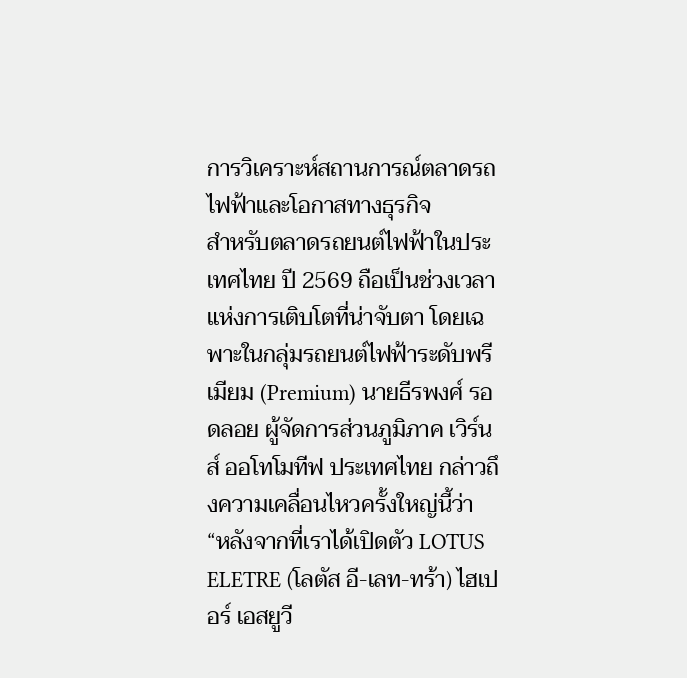การวิเคราะห์สถานการณ์ตลาดรถไฟฟ้าและโอกาสทางธุรกิจ
สำหรับตลาดรถยนต์ไฟฟ้าในประเทศไทย ปี 2569 ถือเป็นช่วงเวลาแห่งการเติบโตที่น่าจับตา โดยเฉพาะในกลุ่มรถยนต์ไฟฟ้าระดับพรีเมียม (Premium) นายธีรพงศ์ รอดลอย ผู้จัดการส่วนภูมิภาค เวิร์นส์ ออโทโมทีฟ ประเทศไทย กล่าวถึงความเคลื่อนไหวครั้งใหญ่นี้ว่า “หลังจากที่เราได้เปิดตัว LOTUS ELETRE (โลตัส อี-เลท-ทร้า) ไฮเปอร์ เอสยูวี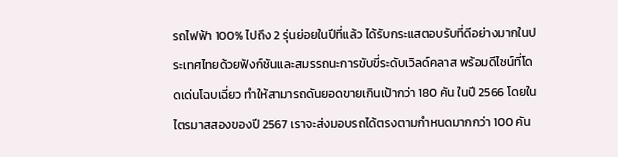รถไฟฟ้า 100% ไปถึง 2 รุ่นย่อยในปีที่แล้ว ได้รับกระแสตอบรับที่ดีอย่างมากในประเทศไทยด้วยฟังก์ชันและสมรรถนะการขับขี่ระดับเวิลด์คลาส พร้อมดีไซน์ที่โดดเด่นโฉบเฉี่ยว ทำให้สามารถดันยอดขายเกินเป้ากว่า 180 คัน ในปี 2566 โดยในไตรมาสสองของปี 2567 เราจะส่งมอบรถได้ตรงตามกำหนดมากกว่า 100 คัน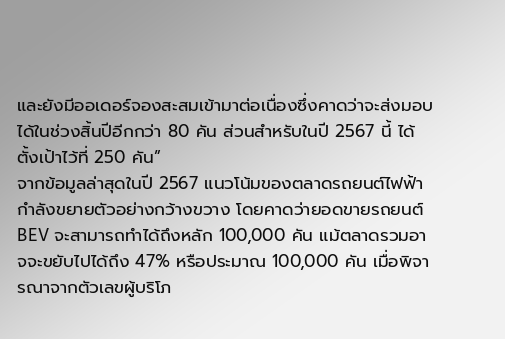และยังมีออเดอร์จองสะสมเข้ามาต่อเนื่องซึ่งคาดว่าจะส่งมอบได้ในช่วงสิ้นปีอีกกว่า 80 คัน ส่วนสำหรับในปี 2567 นี้ ได้ตั้งเป้าไว้ที่ 250 คัน”
จากข้อมูลล่าสุดในปี 2567 แนวโน้มของตลาดรถยนต์ไฟฟ้ากำลังขยายตัวอย่างกว้างขวาง โดยคาดว่ายอดขายรถยนต์ BEV จะสามารถทำได้ถึงหลัก 100,000 คัน แม้ตลาดรวมอาจจะขยับไปได้ถึง 47% หรือประมาณ 100,000 คัน เมื่อพิจารณาจากตัวเลขผู้บริโภ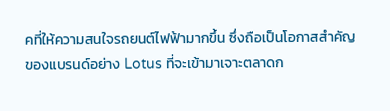คที่ให้ความสนใจรถยนต์ไฟฟ้ามากขึ้น ซึ่งถือเป็นโอกาสสำคัญของแบรนด์อย่าง Lotus ที่จะเข้ามาเจาะตลาดก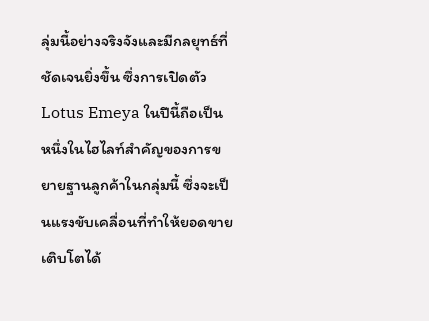ลุ่มนี้อย่างจริงจังและมีกลยุทธ์ที่ชัดเจนยิ่งขึ้น ซึ่งการเปิดตัว Lotus Emeya ในปีนี้ถือเป็นหนึ่งในไฮไลท์สำคัญของการขยายฐานลูกค้าในกลุ่มนี้ ซึ่งจะเป็นแรงขับเคลื่อนที่ทำให้ยอดขายเติบโตได้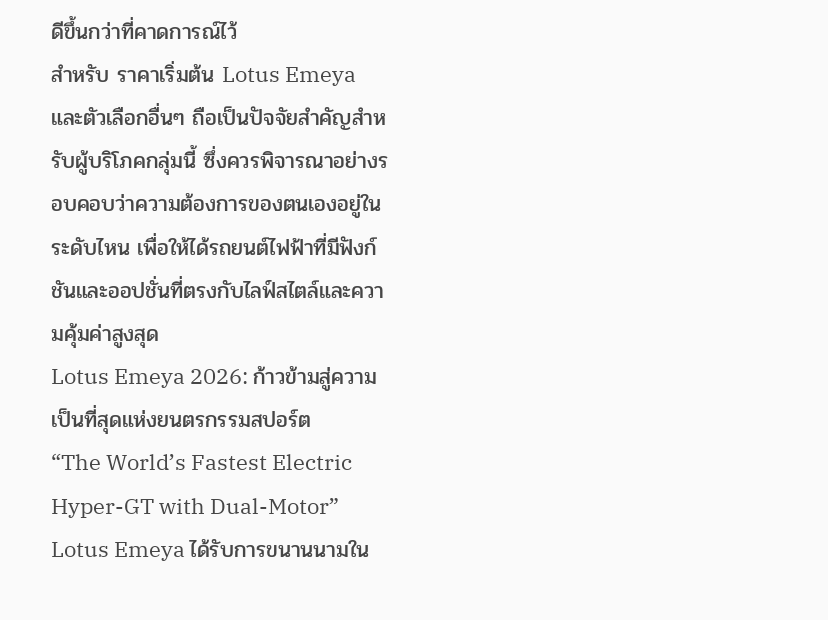ดีขึ้นกว่าที่คาดการณ์ไว้
สำหรับ ราคาเริ่มต้น Lotus Emeya และตัวเลือกอื่นๆ ถือเป็นปัจจัยสำคัญสำหรับผู้บริโภคกลุ่มนี้ ซึ่งควรพิจารณาอย่างรอบคอบว่าความต้องการของตนเองอยู่ในระดับไหน เพื่อให้ได้รถยนต์ไฟฟ้าที่มีฟังก์ชันและออปชั่นที่ตรงกับไลฟ์สไตล์และความคุ้มค่าสูงสุด
Lotus Emeya 2026: ก้าวข้ามสู่ความเป็นที่สุดแห่งยนตรกรรมสปอร์ต
“The World’s Fastest Electric Hyper-GT with Dual-Motor”
Lotus Emeya ได้รับการขนานนามใน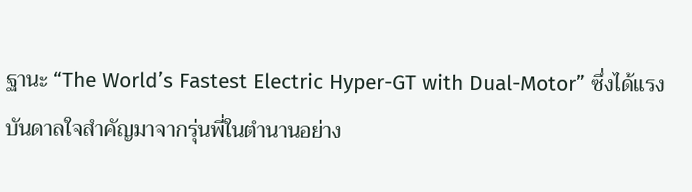ฐานะ “The World’s Fastest Electric Hyper-GT with Dual-Motor” ซึ่งได้แรงบันดาลใจสำคัญมาจากรุ่นพี่ในตำนานอย่าง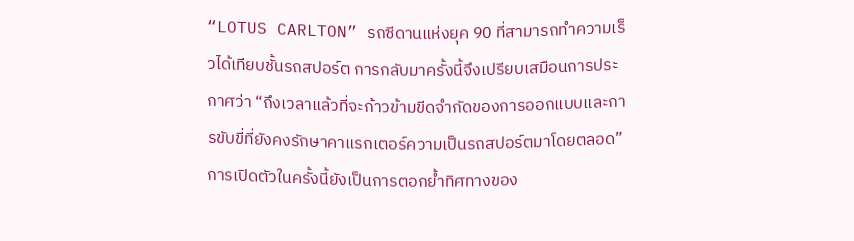“LOTUS CARLTON” รถซีดานแห่งยุค 90 ที่สามารถทำความเร็วได้เทียบชั้นรถสปอร์ต การกลับมาครั้งนี้จึงเปรียบเสมือนการประกาศว่า “ถึงเวลาแล้วที่จะก้าวข้ามขีดจำกัดของการออกแบบและการขับขี่ที่ยังคงรักษาคาแรกเตอร์ความเป็นรถสปอร์ตมาโดยตลอด” การเปิดตัวในครั้งนี้ยังเป็นการตอกย้ำทิศทางของ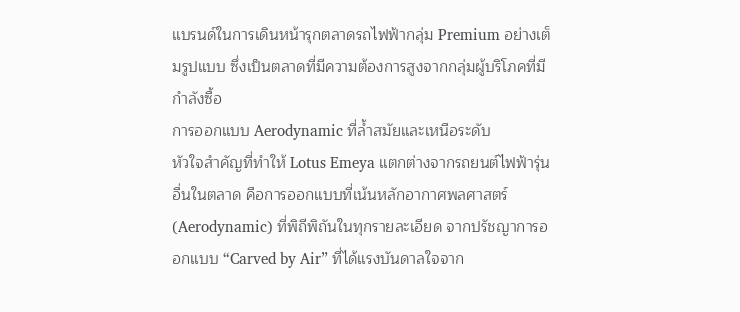แบรนด์ในการเดินหน้ารุกตลาดรถไฟฟ้ากลุ่ม Premium อย่างเต็มรูปแบบ ซึ่งเป็นตลาดที่มีความต้องการสูงจากกลุ่มผู้บริโภคที่มีกำลังซื้อ
การออกแบบ Aerodynamic ที่ล้ำสมัยและเหนือระดับ
หัวใจสำคัญที่ทำให้ Lotus Emeya แตกต่างจากรถยนต์ไฟฟ้ารุ่นอื่นในตลาด คือการออกแบบที่เน้นหลักอากาศพลศาสตร์ (Aerodynamic) ที่พิถีพิถันในทุกรายละเอียด จากปรัชญาการออกแบบ “Carved by Air” ที่ได้แรงบันดาลใจจาก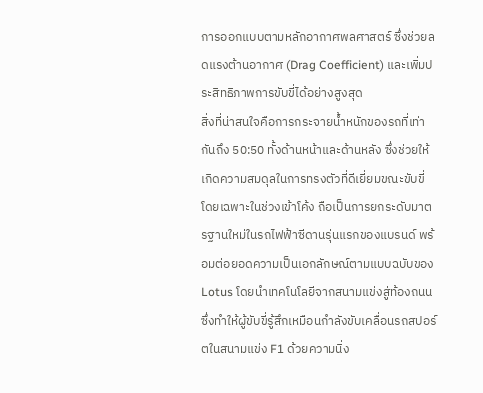การออกแบบตามหลักอากาศพลศาสตร์ ซึ่งช่วยลดแรงต้านอากาศ (Drag Coefficient) และเพิ่มประสิทธิภาพการขับขี่ได้อย่างสูงสุด
สิ่งที่น่าสนใจคือการกระจายน้ำหนักของรถที่เท่ากันถึง 50:50 ทั้งด้านหน้าและด้านหลัง ซึ่งช่วยให้เกิดความสมดุลในการทรงตัวที่ดีเยี่ยมขณะขับขี่ โดยเฉพาะในช่วงเข้าโค้ง ถือเป็นการยกระดับมาตรฐานใหม่ในรถไฟฟ้าซีดานรุ่นแรกของแบรนด์ พร้อมต่อยอดความเป็นเอกลักษณ์ตามแบบฉบับของ Lotus โดยนำเทคโนโลยีจากสนามแข่งสู่ท้องถนน ซึ่งทำให้ผู้ขับขี่รู้สึกเหมือนกำลังขับเคลื่อนรถสปอร์ตในสนามแข่ง F1 ด้วยความนิ่ง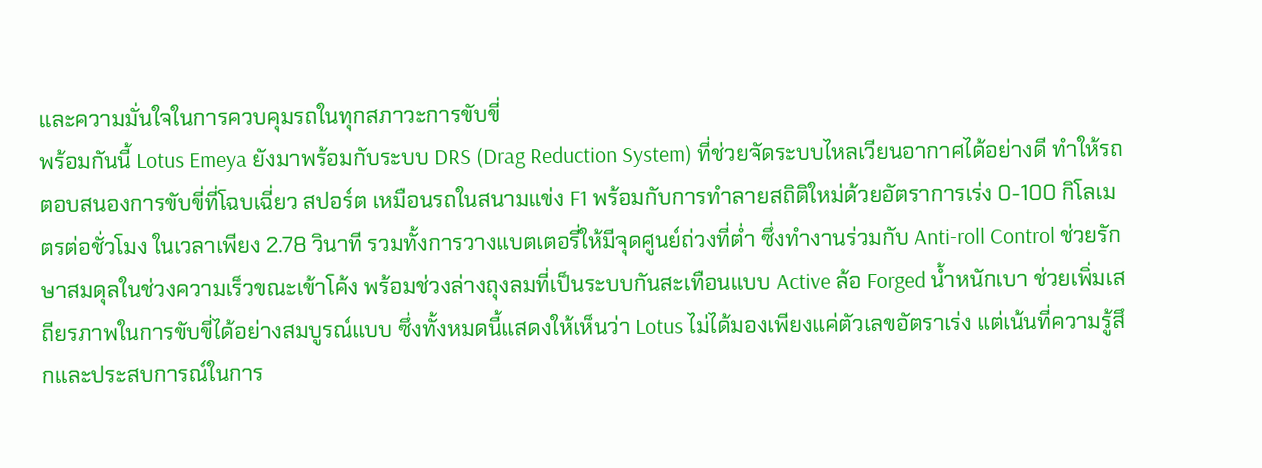และความมั่นใจในการควบคุมรถในทุกสภาวะการขับขี่
พร้อมกันนี้ Lotus Emeya ยังมาพร้อมกับระบบ DRS (Drag Reduction System) ที่ช่วยจัดระบบไหลเวียนอากาศได้อย่างดี ทำให้รถตอบสนองการขับขี่ที่โฉบเฉี่ยว สปอร์ต เหมือนรถในสนามแข่ง F1 พร้อมกับการทำลายสถิติใหม่ด้วยอัตราการเร่ง 0-100 กิโลเมตรต่อชั่วโมง ในเวลาเพียง 2.78 วินาที รวมทั้งการวางแบตเตอรี่ให้มีจุดศูนย์ถ่วงที่ต่ำ ซึ่งทำงานร่วมกับ Anti-roll Control ช่วยรักษาสมดุลในช่วงความเร็วขณะเข้าโค้ง พร้อมช่วงล่างถุงลมที่เป็นระบบกันสะเทือนแบบ Active ล้อ Forged น้ำหนักเบา ช่วยเพิ่มเสถียรภาพในการขับขี่ได้อย่างสมบูรณ์แบบ ซึ่งทั้งหมดนี้แสดงให้เห็นว่า Lotus ไม่ได้มองเพียงแค่ตัวเลขอัตราเร่ง แต่เน้นที่ความรู้สึกและประสบการณ์ในการ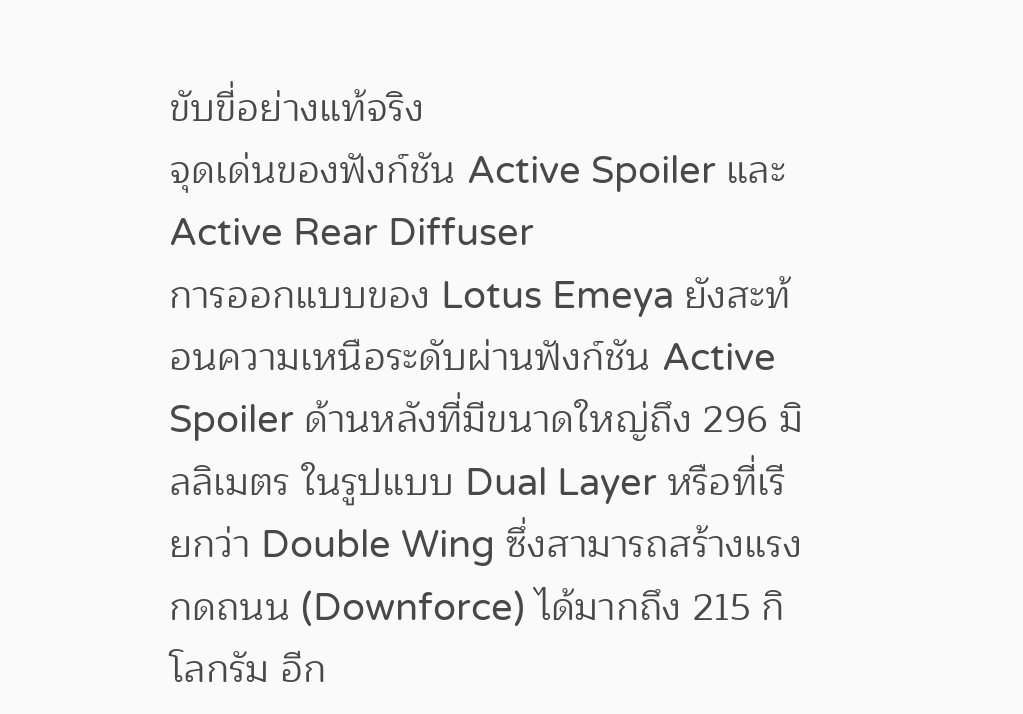ขับขี่อย่างแท้จริง
จุดเด่นของฟังก์ชัน Active Spoiler และ Active Rear Diffuser
การออกแบบของ Lotus Emeya ยังสะท้อนความเหนือระดับผ่านฟังก์ชัน Active Spoiler ด้านหลังที่มีขนาดใหญ่ถึง 296 มิลลิเมตร ในรูปแบบ Dual Layer หรือที่เรียกว่า Double Wing ซึ่งสามารถสร้างแรงกดถนน (Downforce) ได้มากถึง 215 กิโลกรัม อีก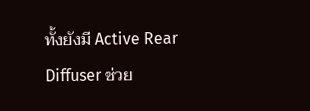ทั้งยังมี Active Rear Diffuser ช่วย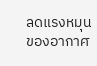ลดแรงหมุนของอากาศ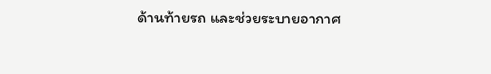ด้านท้ายรถ และช่วยระบายอากาศ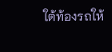ใต้ท้องรถให้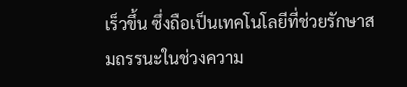เร็วขึ้น ซึ่งถือเป็นเทคโนโลยีที่ช่วยรักษาสมถรรนะในช่วงความ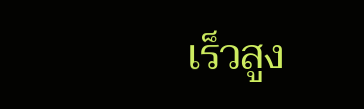เร็วสูง